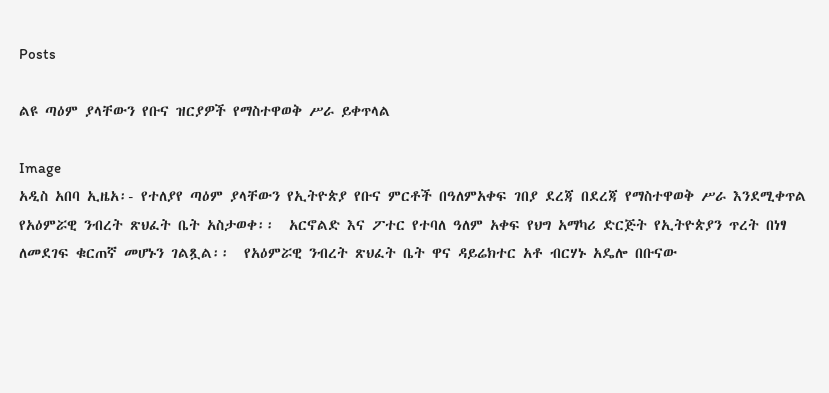Posts

ልዩ ጣዕም ያላቸውን የቡና ዝርያዎች የማስተዋወቅ ሥራ ይቀጥላል

Image
አዲስ አበባ ኢዜአ፡- የተለያየ ጣዕም ያላቸውን የኢትዮጵያ የቡና ምርቶች በዓለምአቀፍ ገበያ ደረጃ በደረጃ የማስተዋወቅ ሥራ እንደሚቀጥል የአዕምሯዊ ንብረት ጽህፈት ቤት አስታወቀ፡፡  አርኖልድ እና ፖተር የተባለ ዓለም አቀፍ የህግ አማካሪ ድርጅት የኢትዮጵያን ጥረት በነፃ ለመደገፍ ቁርጠኛ መሆኑን ገልጿል፡፡  የአዕምሯዊ ንብረት ጽህፈት ቤት ዋና ዳይሬክተር አቶ ብርሃኑ አዴሎ በቡናው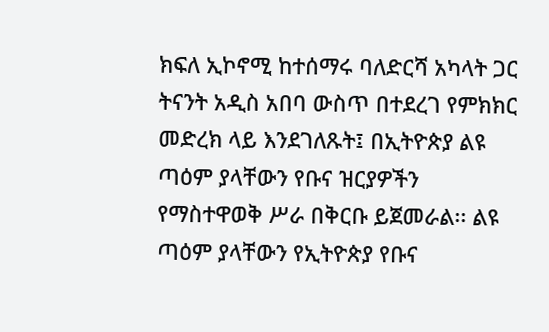ክፍለ ኢኮኖሚ ከተሰማሩ ባለድርሻ አካላት ጋር ትናንት አዲስ አበባ ውስጥ በተደረገ የምክክር መድረክ ላይ እንደገለጹት፤ በኢትዮጵያ ልዩ ጣዕም ያላቸውን የቡና ዝርያዎችን የማስተዋወቅ ሥራ በቅርቡ ይጀመራል፡፡ ልዩ ጣዕም ያላቸውን የኢትዮጵያ የቡና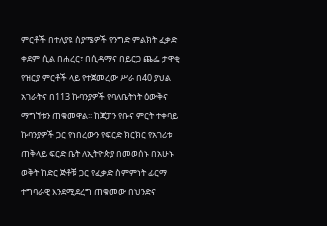ምርቶች በተለያዩ ስያሜዎች የንግድ ምልክት ፈቃድ ቀደም ሲል በሐረር፣ በሲዳማና በይርጋ ጨፌ ታዋቂ የዝርያ ምርቶች ላይ የተጀመረው ሥራ በ40 ያህል አገራትና በ113 ኩባንያዎች የባለቤትነት ዕውቅና ማግኘቱን ጠቁመዋል፡፡ ከጃፓን የቡና ምርት ተቀባይ ኩባንያዎች ጋር የነበረውን የፍርድ ክርክር የአገሪቱ ጠቅላይ ፍርድ ቤት ለኢትዮጵያ በመወሰኑ በአሁኑ ወቅት ከድር ጅቶቹ ጋር የፈቃድ ስምምነት ፊርማ ተግባራዊ እንደሚደረግ ጠቁመው በህንድና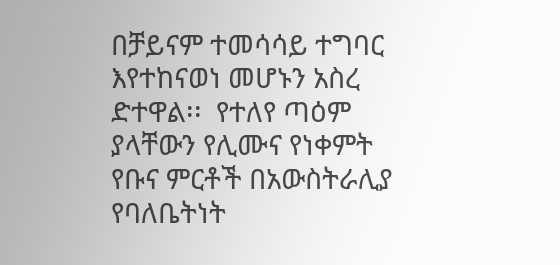በቻይናም ተመሳሳይ ተግባር እየተከናወነ መሆኑን አስረ ድተዋል፡፡  የተለየ ጣዕም ያላቸውን የሊሙና የነቀምት የቡና ምርቶች በአውስትራሊያ የባለቤትነት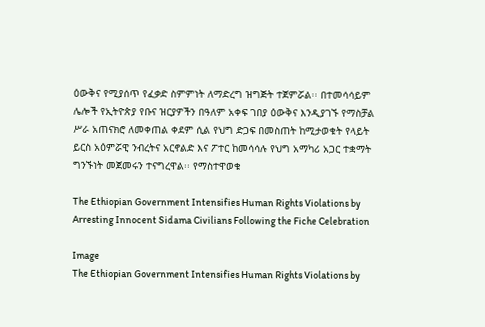ዕውቅና የሚያሰጥ የፈቃድ ስምምነት ለማድረግ ዝግጅት ተጀምሯል፡፡ በተመሳሳይም ሌሎች የኢትዮጵያ የቡና ዝርያዎችን በዓለም አቀፍ ገበያ ዕውቅና እንዲያገኙ የማስቻል ሥራ አጠናክሮ ለመቀጠል ቀደም ሲል የህግ ድጋፍ በመስጠት ከሚታወቁት የላይት ይርስ አዕምሯዊ ንብረትና አርኖልድ እና ፖተር ከመሳሳሉ የህግ አማካሪ አጋር ተቋማት ግንኙነት መጀመሩን ተናግረዋል፡፡ የማስተዋወቁ

The Ethiopian Government Intensifies Human Rights Violations by Arresting Innocent Sidama Civilians Following the Fiche Celebration

Image
The Ethiopian Government Intensifies Human Rights Violations by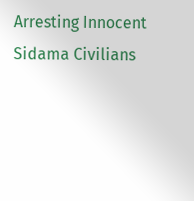Arresting Innocent Sidama Civilians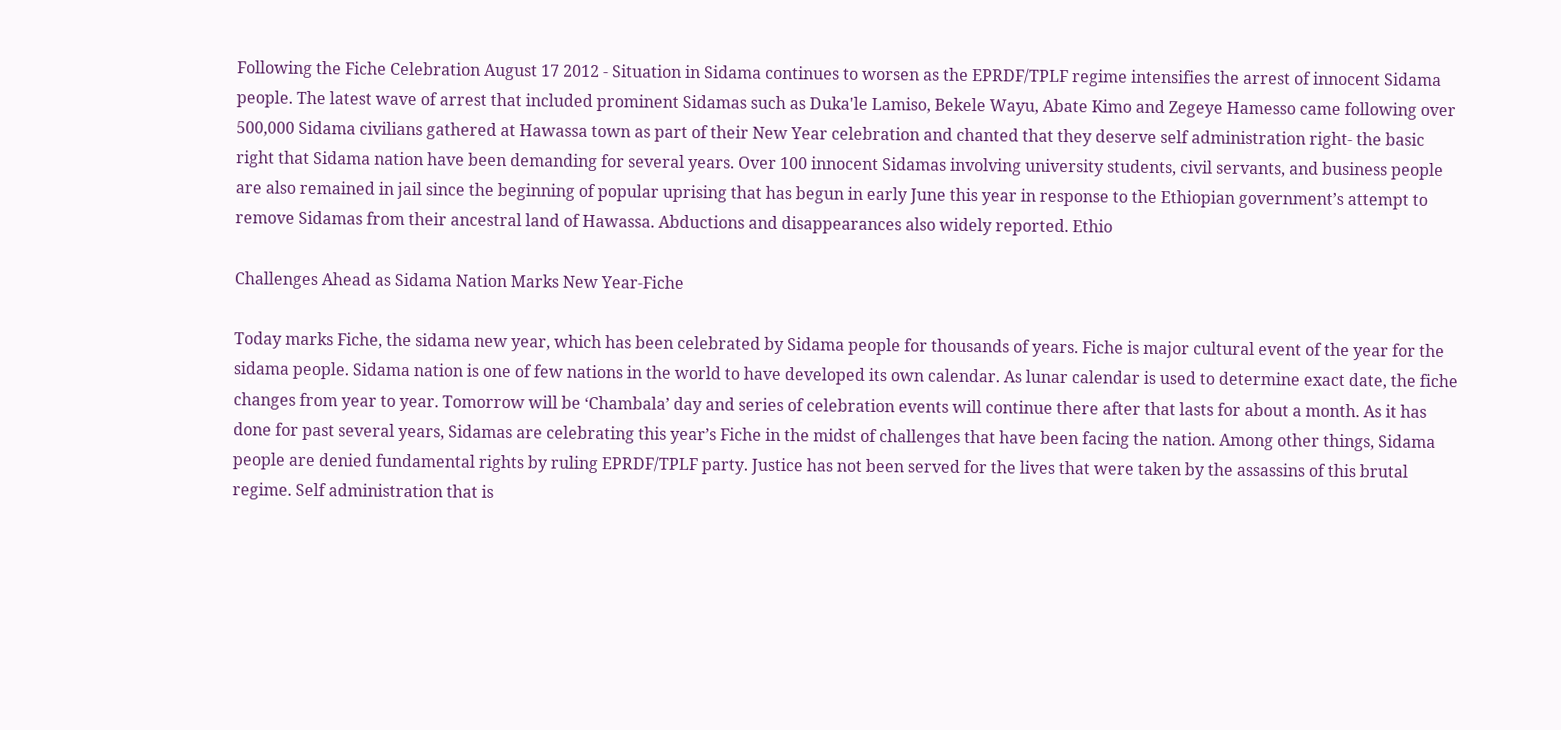Following the Fiche Celebration August 17 2012 - Situation in Sidama continues to worsen as the EPRDF/TPLF regime intensifies the arrest of innocent Sidama people. The latest wave of arrest that included prominent Sidamas such as Duka'le Lamiso, Bekele Wayu, Abate Kimo and Zegeye Hamesso came following over 500,000 Sidama civilians gathered at Hawassa town as part of their New Year celebration and chanted that they deserve self administration right- the basic right that Sidama nation have been demanding for several years. Over 100 innocent Sidamas involving university students, civil servants, and business people are also remained in jail since the beginning of popular uprising that has begun in early June this year in response to the Ethiopian government’s attempt to remove Sidamas from their ancestral land of Hawassa. Abductions and disappearances also widely reported. Ethio

Challenges Ahead as Sidama Nation Marks New Year‐Fiche

Today marks Fiche, the sidama new year, which has been celebrated by Sidama people for thousands of years. Fiche is major cultural event of the year for the sidama people. Sidama nation is one of few nations in the world to have developed its own calendar. As lunar calendar is used to determine exact date, the fiche changes from year to year. Tomorrow will be ‘Chambala’ day and series of celebration events will continue there after that lasts for about a month. As it has done for past several years, Sidamas are celebrating this year’s Fiche in the midst of challenges that have been facing the nation. Among other things, Sidama people are denied fundamental rights by ruling EPRDF/TPLF party. Justice has not been served for the lives that were taken by the assassins of this brutal regime. Self administration that is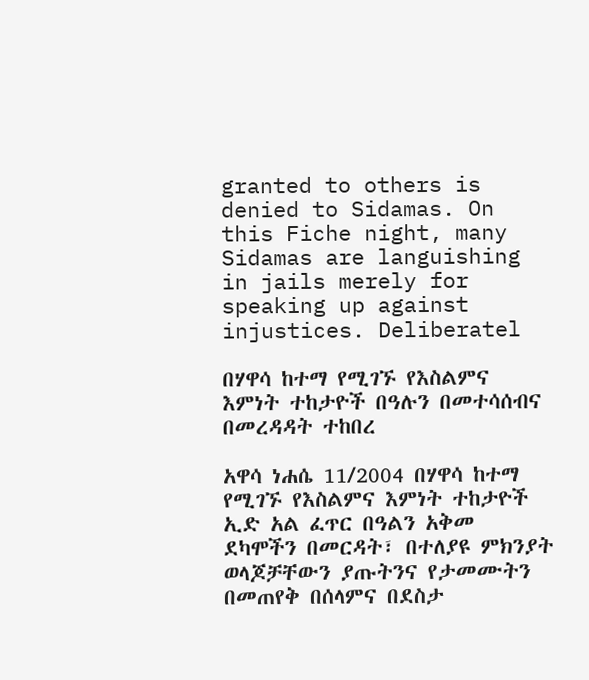granted to others is denied to Sidamas. On this Fiche night, many Sidamas are languishing in jails merely for speaking up against injustices. Deliberatel

በሃዋሳ ከተማ የሚገኙ የእስልምና እምነት ተከታዮች በዓሉን በመተሳሰብና በመረዳዳት ተከበረ

አዋሳ ነሐሴ 11/2004 በሃዋሳ ከተማ የሚገኙ የእስልምና እምነት ተከታዮች ኢድ አል ፈጥር በዓልን አቅመ ደካሞችን በመርዳት፣ በተለያዩ ምክንያት ወላጆቻቸውን ያጡትንና የታመሙትን በመጠየቅ በሰላምና በደስታ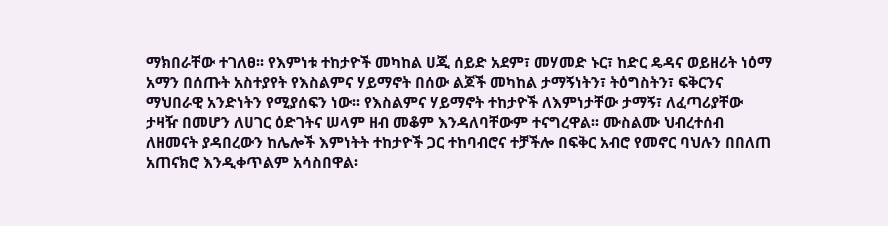ማክበራቸው ተገለፀ፡፡ የእምነቱ ተከታዮች መካከል ሀጂ ሰይድ አደም፣ መሃመድ ኑር፣ ከድር ዴዳና ወይዘሪት ነዕማ አማን በሰጡት አስተያየት የእስልምና ሃይማኖት በሰው ልጆች መካከል ታማኝነትን፣ ትዕግስትን፣ ፍቅርንና ማህበራዊ አንድነትን የሚያሰፍን ነው፡፡ የእስልምና ሃይማኖት ተከታዮች ለእምነታቸው ታማኝ፣ ለፈጣሪያቸው ታዛዥ በመሆን ለሀገር ዕድገትና ሠላም ዘብ መቆም እንዳለባቸውም ተናግረዋል፡፡ ሙስልሙ ህብረተሰብ ለዘመናት ያዳበረውን ከሌሎች እምነትት ተከታዮች ጋር ተከባብሮና ተቻችሎ በፍቅር አብሮ የመኖር ባህሉን በበለጠ አጠናክሮ እንዲቀጥልም አሳስበዋል፡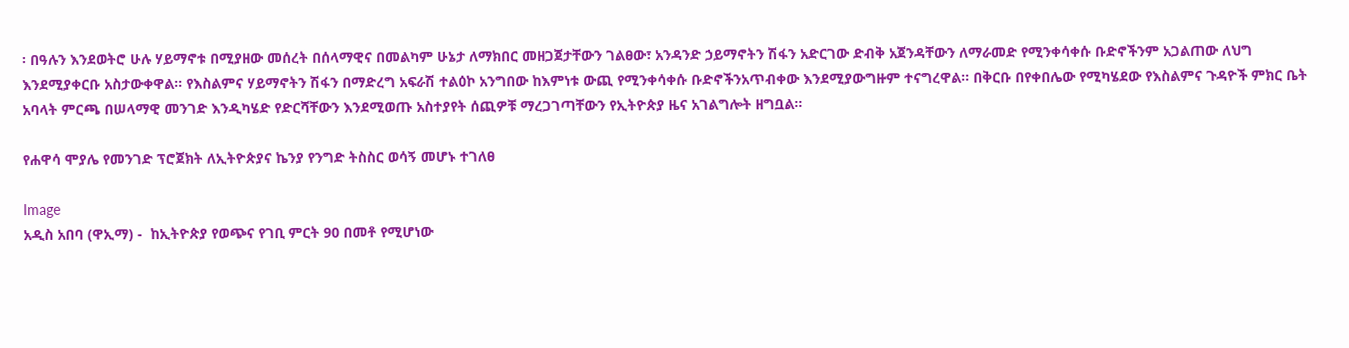፡ በዓሉን እንደወትሮ ሁሉ ሃይማኖቱ በሚያዘው መሰረት በሰላማዊና በመልካም ሁኔታ ለማክበር መዘጋጀታቸውን ገልፀው፣ አንዳንድ ኃይማኖትን ሽፋን አድርገው ድብቅ አጀንዳቸውን ለማራመድ የሚንቀሳቀሱ ቡድኖችንም አጋልጠው ለህግ እንደሚያቀርቡ አስታውቀዋል፡፡ የእስልምና ሃይማኖትን ሽፋን በማድረግ አፍራሽ ተልዕኮ አንግበው ከእምነቱ ውጪ የሚንቀሳቀሱ ቡድኖችንአጥብቀው እንደሚያውግዙም ተናግረዋል፡፡ በቅርቡ በየቀበሌው የሚካሄደው የእስልምና ጉዳዮች ምክር ቤት አባላት ምርጫ በሠላማዊ መንገድ እንዲካሄድ የድርሻቸውን እንደሚወጡ አስተያየት ሰጪዎቹ ማረጋገጣቸውን የኢትዮጵያ ዜና አገልግሎት ዘግቧል፡፡

የሐዋሳ ሞያሌ የመንገድ ፕሮጀክት ለኢትዮጵያና ኬንያ የንግድ ትስስር ወሳኝ መሆኑ ተገለፀ

Image
አዲስ አበባ (ዋኢማ) -  ከኢትዮጵያ የወጭና የገቢ ምርት 90 በመቶ የሚሆነው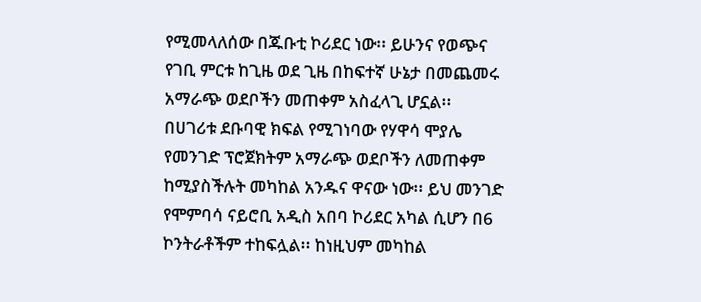የሚመላለሰው በጁቡቲ ኮሪደር ነው፡፡ ይሁንና የወጭና የገቢ ምርቱ ከጊዜ ወደ ጊዜ በከፍተኛ ሁኔታ በመጨመሩ አማራጭ ወደቦችን መጠቀም አስፈላጊ ሆኗል፡፡  በሀገሪቱ ደቡባዊ ክፍል የሚገነባው የሃዋሳ ሞያሌ የመንገድ ፕሮጀክትም አማራጭ ወደቦችን ለመጠቀም ከሚያስችሉት መካከል አንዱና ዋናው ነው፡፡ ይህ መንገድ የሞምባሳ ናይሮቢ አዲስ አበባ ኮሪደር አካል ሲሆን በ6 ኮንትራቶችም ተከፍሏል፡፡ ከነዚህም መካከል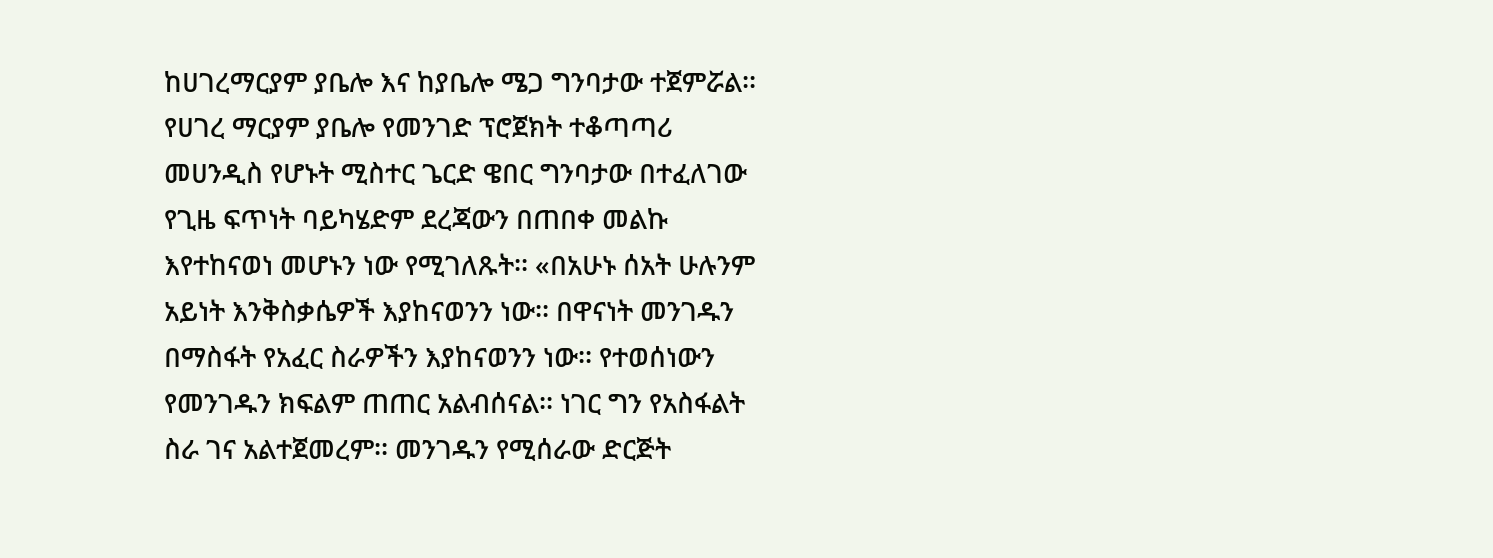ከሀገረማርያም ያቤሎ እና ከያቤሎ ሜጋ ግንባታው ተጀምሯል፡፡ የሀገረ ማርያም ያቤሎ የመንገድ ፕሮጀክት ተቆጣጣሪ መሀንዲስ የሆኑት ሚስተር ጌርድ ዌበር ግንባታው በተፈለገው የጊዜ ፍጥነት ባይካሄድም ደረጃውን በጠበቀ መልኩ እየተከናወነ መሆኑን ነው የሚገለጹት፡፡ «በአሁኑ ሰአት ሁሉንም አይነት እንቅስቃሴዎች እያከናወንን ነው፡፡ በዋናነት መንገዱን በማስፋት የአፈር ስራዎችን እያከናወንን ነው፡፡ የተወሰነውን የመንገዱን ክፍልም ጠጠር አልብሰናል፡፡ ነገር ግን የአስፋልት ስራ ገና አልተጀመረም፡፡ መንገዱን የሚሰራው ድርጅት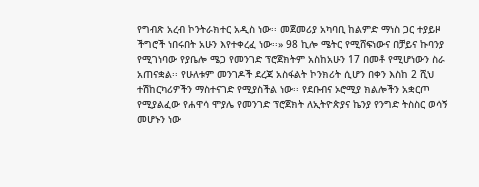የግብጽ አረብ ኮንትራክተር አዲስ ነው፡፡ መጀመሪያ አካባቢ ከልምድ ማነስ ጋር ተያይዞ ችግሮች ነበሩበት አሁን እየተቀረፈ ነው፡፡» 98 ኪሎ ሜትር የሚሸፍነውና በቻይና ኩባንያ የሚገነባው የያቤሎ ሜጋ የመንገድ ፕሮጀክትም አስከአሁን 17 በመቶ የሚሆነውን ስራ አጠናቋል፡፡ የሁለቱም መንገዶች ደረጃ አስፋልት ኮንክሪት ሲሆን በቀን እስከ 2 ሺህ ተሽከርካሪዎችን ማስተናገድ የሚያስችል ነው፡፡ የደቡብና ኦሮሚያ ክልሎችን አቋርጦ የሚያልፈው የሐዋሳ ሞያሌ የመንገድ ፕሮጀክት ለኢትዮጵያና ኬንያ የንግድ ትስስር ወሳኝ መሆኑን ነው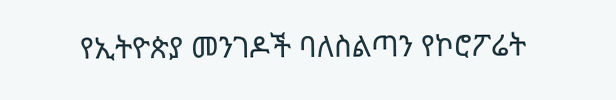የኢትዮጵያ መንገዶች ባለስልጣን የኮሮፖሬት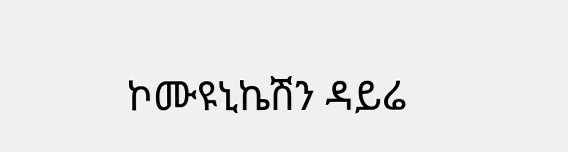ኮሙዩኒኬሽን ዳይሬ